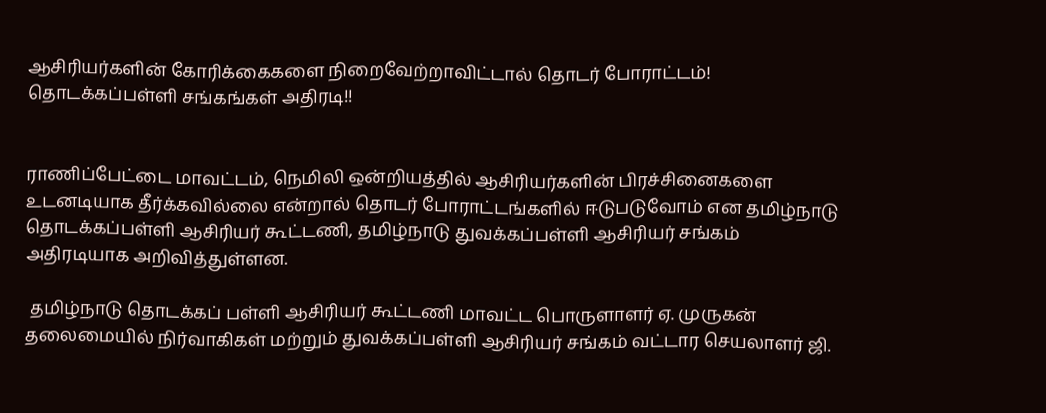ஆசிரியர்களின் கோரிக்கைகளை நிறைவேற்றாவிட்டால் தொடர் போராட்டம்! தொடக்கப்பள்ளி சங்கங்கள் அதிரடி!!


ராணிப்பேட்டை மாவட்டம், நெமிலி ஒன்றியத்தில் ஆசிரியர்களின் பிரச்சினைகளை உடனடியாக தீர்க்கவில்லை என்றால் தொடர் போராட்டங்களில் ஈடுபடுவோம் என தமிழ்நாடு தொடக்கப்பள்ளி ஆசிரியர் கூட்டணி, தமிழ்நாடு துவக்கப்பள்ளி ஆசிரியர் சங்கம் அதிரடியாக அறிவித்துள்ளன.

 தமிழ்நாடு தொடக்கப் பள்ளி ஆசிரியர் கூட்டணி மாவட்ட பொருளாளர் ஏ. முருகன் தலைமையில் நிர்வாகிகள் மற்றும் துவக்கப்பள்ளி ஆசிரியர் சங்கம் வட்டார செயலாளர் ஜி.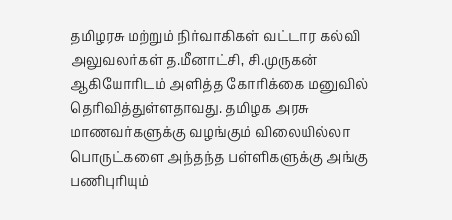தமிழரசு மற்றும் நிர்வாகிகள் வட்டார கல்வி அலுவலர்கள் த.மீனாட்சி, சி.முருகன் ஆகியோரிடம் அளித்த கோரிக்கை மனுவில் தெரிவித்துள்ளதாவது. தமிழக அரசு மாணவர்களுக்கு வழங்கும் விலையில்லா பொருட்களை அந்தந்த பள்ளிகளுக்கு அங்கு பணிபுரியும்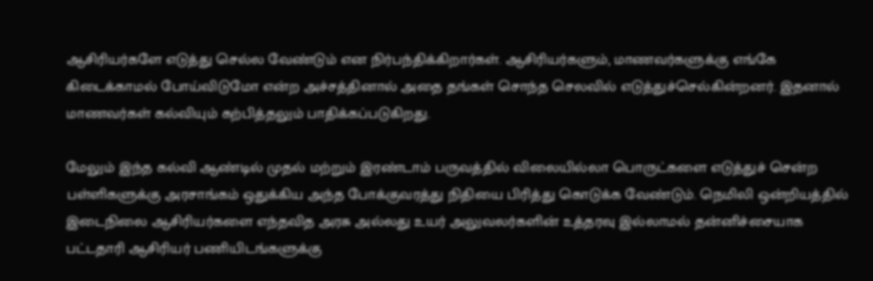ஆசிரியர்களே எடுத்து செல்ல வேண்டும் என நிர்பந்திக்கிறார்கள். ஆசிரியர்களும், மாணவர்களுக்கு எங்கே கிடைக்காமல் போய்விடுமோ என்ற அச்சத்தினால் அதை தங்கள் சொந்த செலவில் எடுத்துச்செல்கின்றனர். இதனால் மாணவர்கள் கல்வியும் கற்பித்தலும் பாதிக்கப்படுகிறது.

மேலும் இந்த கல்வி ஆண்டில் முதல் மற்றும் இரண்டாம் பருவத்தில் விலையில்லா பொருட்களை எடுத்துச் சென்ற பள்ளிகளுக்கு அரசாங்கம் ஒதுக்கிய அந்த போக்குவரத்து நிதியை பிரித்து கொடுக்க வேண்டும். நெமிலி ஒன்றியத்தில் இடைநிலை ஆசிரியர்களை எந்தவித அரசு அல்லது உயர் அலுவலர்களின் உத்தரவு இல்லாமல் தன்னிச்சையாக பட்டதாரி ஆசிரியர் பணியிடங்களுக்கு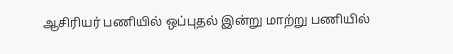ஆசிரியர் பணியில் ஒப்புதல் இன்று மாற்று பணியில்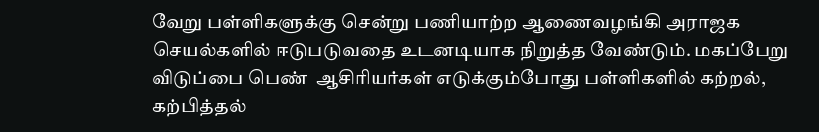வேறு பள்ளிகளுக்கு சென்று பணியாற்ற ஆணைவழங்கி அராஜக செயல்களில் ஈடுபடுவதை உடனடியாக நிறுத்த வேண்டும். மகப்பேறு விடுப்பை பெண்  ஆசிரியர்கள் எடுக்கும்போது பள்ளிகளில் கற்றல், கற்பித்தல்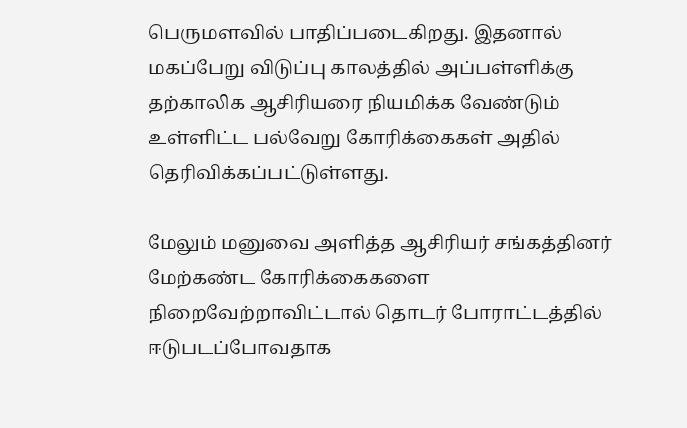பெருமளவில் பாதிப்படைகிறது. இதனால் மகப்பேறு விடுப்பு காலத்தில் அப்பள்ளிக்கு தற்காலிக ஆசிரியரை நியமிக்க வேண்டும் உள்ளிட்ட பல்வேறு கோரிக்கைகள் அதில் தெரிவிக்கப்பட்டுள்ளது.

மேலும் மனுவை அளித்த ஆசிரியர் சங்கத்தினர் மேற்கண்ட கோரிக்கைகளை நிறைவேற்றாவிட்டால் தொடர் போராட்டத்தில் ஈடுபடப்போவதாக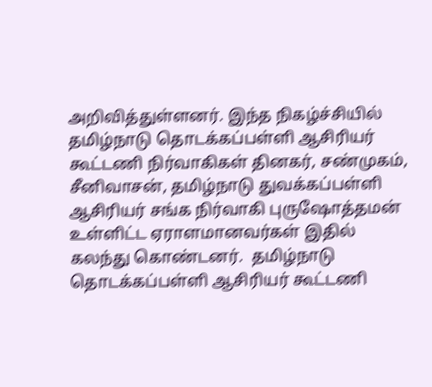அறிவித்துள்ளனர். இந்த நிகழ்ச்சியில் தமிழ்நாடு தொடக்கப்பள்ளி ஆசிரியர் கூட்டணி நிர்வாகிகள் தினகர், சண்முகம், சீனிவாசன், தமிழ்நாடு துவக்கப்பள்ளி ஆசிரியர் சங்க நிர்வாகி புருஷோத்தமன் உள்ளிட்ட ஏராளமானவர்கள் இதில் கலந்து கொண்டனர்.  தமிழ்நாடு தொடக்கப்பள்ளி ஆசிரியர் கூட்டணி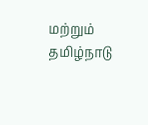மற்றும் தமிழ்நாடு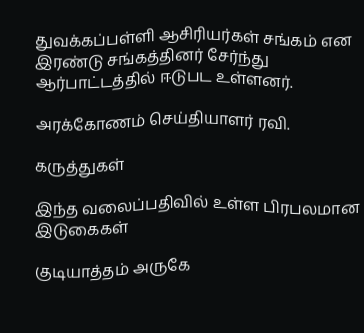துவக்கப்பள்ளி ஆசிரியர்கள் சங்கம் என இரண்டு சங்கத்தினர் சேர்ந்து ஆர்பாட்டத்தில் ஈடுபட உள்ளனர்.

அரக்கோணம் செய்தியாளர் ரவி.

கருத்துகள்

இந்த வலைப்பதிவில் உள்ள பிரபலமான இடுகைகள்

குடியாத்தம் அருகே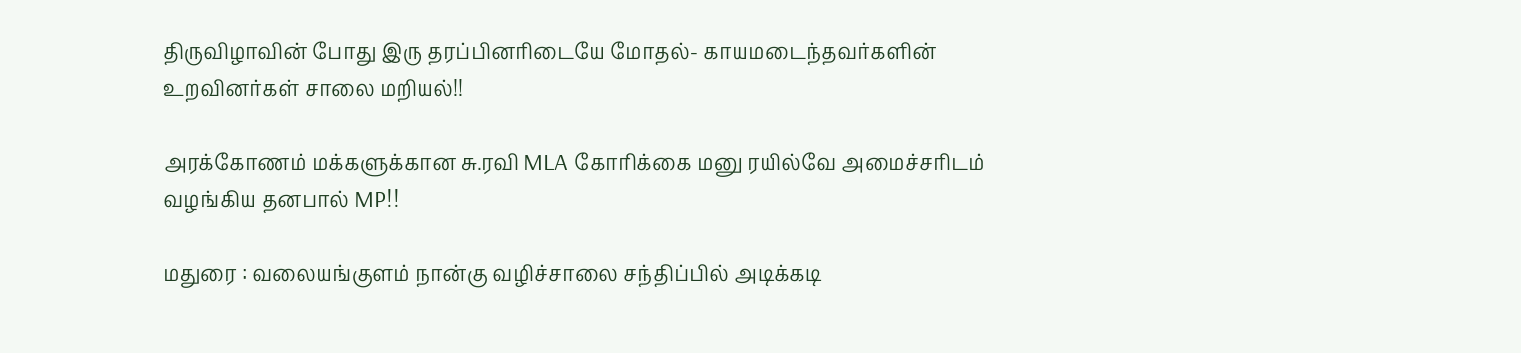திருவிழாவின் போது இரு தரப்பினரிடையே மோதல்- காயமடைந்தவர்களின் உறவினர்கள் சாலை மறியல்!!

அரக்கோணம் மக்களுக்கான சு.ரவி MLA கோரிக்கை மனு ரயில்வே அமைச்சரிடம் வழங்கிய தனபால் MP!!

மதுரை : வலையங்குளம் நான்கு வழிச்சாலை சந்திப்பில் அடிக்கடி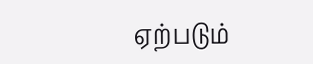ஏற்படும்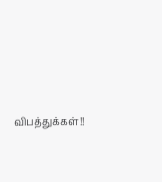விபத்துக்கள்!!